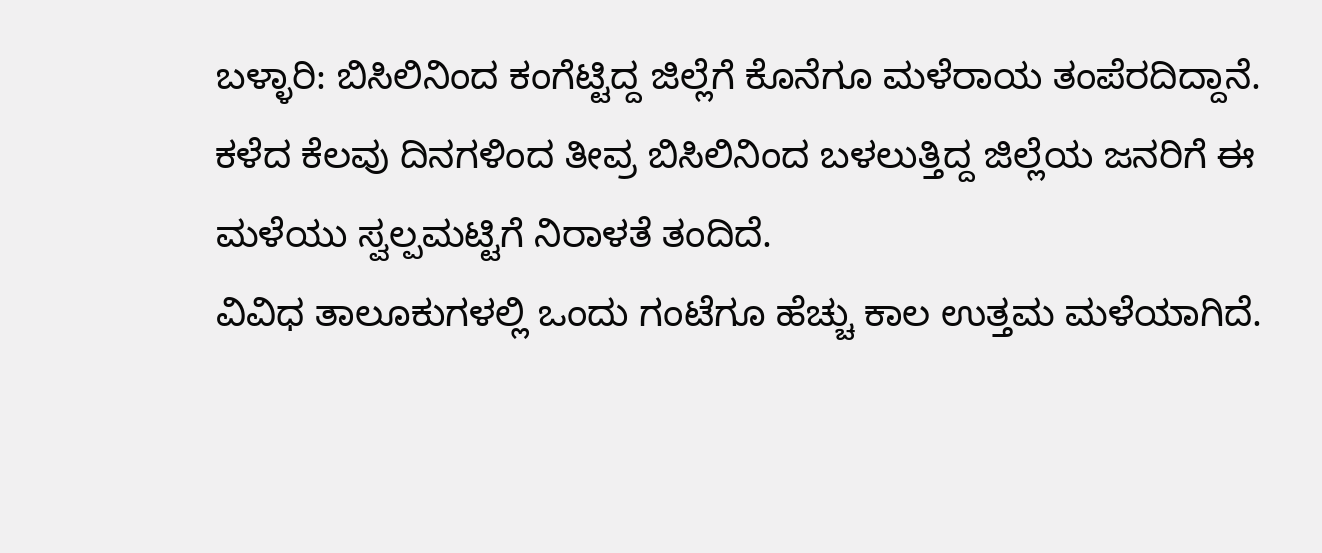ಬಳ್ಳಾರಿ: ಬಿಸಿಲಿನಿಂದ ಕಂಗೆಟ್ಟಿದ್ದ ಜಿಲ್ಲೆಗೆ ಕೊನೆಗೂ ಮಳೆರಾಯ ತಂಪೆರದಿದ್ದಾನೆ. ಕಳೆದ ಕೆಲವು ದಿನಗಳಿಂದ ತೀವ್ರ ಬಿಸಿಲಿನಿಂದ ಬಳಲುತ್ತಿದ್ದ ಜಿಲ್ಲೆಯ ಜನರಿಗೆ ಈ ಮಳೆಯು ಸ್ವಲ್ಪಮಟ್ಟಿಗೆ ನಿರಾಳತೆ ತಂದಿದೆ.
ವಿವಿಧ ತಾಲೂಕುಗಳಲ್ಲಿ ಒಂದು ಗಂಟೆಗೂ ಹೆಚ್ಚು ಕಾಲ ಉತ್ತಮ ಮಳೆಯಾಗಿದೆ.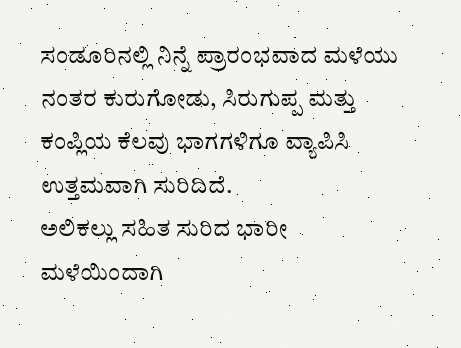ಸಂಡೂರಿನಲ್ಲಿ ನಿನ್ನೆ ಪ್ರಾರಂಭವಾದ ಮಳೆಯು ನಂತರ ಕುರುಗೋಡು, ಸಿರುಗುಪ್ಪ ಮತ್ತು ಕಂಪ್ಲಿಯ ಕೆಲವು ಭಾಗಗಳಿಗೂ ವ್ಯಾಪಿಸಿ ಉತ್ತಮವಾಗಿ ಸುರಿದಿದೆ.
ಅಲಿಕಲ್ಲು ಸಹಿತ ಸುರಿದ ಭಾರೀ ಮಳೆಯಿಂದಾಗಿ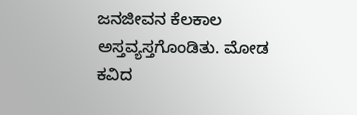ಜನಜೀವನ ಕೆಲಕಾಲ ಅಸ್ತವ್ಯಸ್ತಗೊಂಡಿತು. ಮೋಡ ಕವಿದ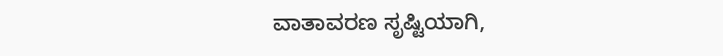ವಾತಾವರಣ ಸೃಷ್ಟಿಯಾಗಿ,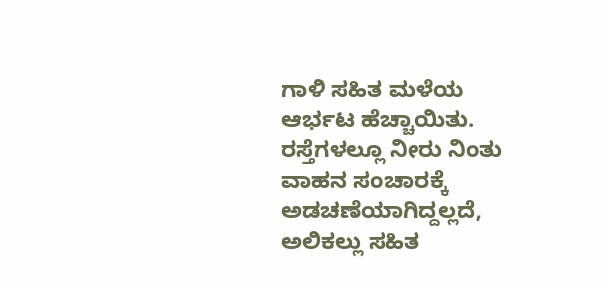ಗಾಳಿ ಸಹಿತ ಮಳೆಯ ಆರ್ಭಟ ಹೆಚ್ಚಾಯಿತು. ರಸ್ತೆಗಳಲ್ಲೂ ನೀರು ನಿಂತು ವಾಹನ ಸಂಚಾರಕ್ಕೆ ಅಡಚಣೆಯಾಗಿದ್ದಲ್ಲದೆ, ಅಲಿಕಲ್ಲು ಸಹಿತ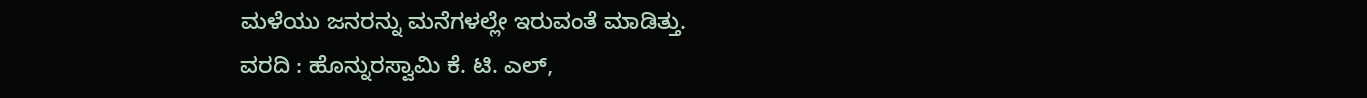ಮಳೆಯು ಜನರನ್ನು ಮನೆಗಳಲ್ಲೇ ಇರುವಂತೆ ಮಾಡಿತ್ತು.
ವರದಿ : ಹೊನ್ನುರಸ್ವಾಮಿ ಕೆ. ಟಿ. ಎಲ್,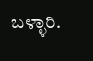ಬಳ್ಳಾರಿ.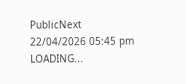PublicNext
22/04/2026 05:45 pm
LOADING...